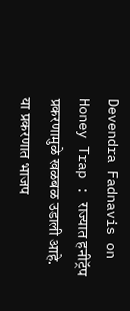Devendra Fadnavis on Honey Trap : राज्यात हनीट्रॅप प्रकरणामुळे खळबळ उडाली आहे. या प्रकरणात भाजप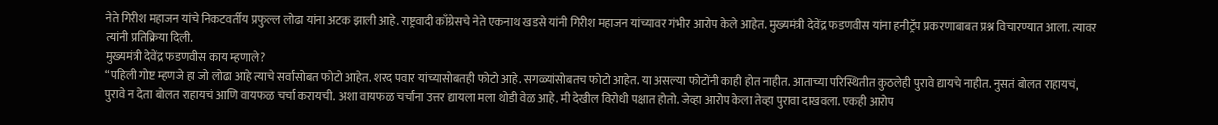नेते गिरीश महाजन यांचे निकटवर्तीय प्रफुल्ल लोढा यांना अटक झाली आहे. राष्ट्रवादी काँग्रेसचे नेते एकनाथ खडसे यांनी गिरीश महाजन यांच्यावर गंभीर आरोप केले आहेत. मुख्यमंत्री देवेंद्र फडणवीस यांना हनीट्रॅप प्रकरणाबाबत प्रश्न विचारण्यात आला. त्यावर त्यांनी प्रतिक्रिया दिली.
मुख्यमंत्री देवेंद्र फडणवीस काय म्हणाले?
“पहिली गोष्ट म्हणजे हा जो लोढा आहे त्याचे सर्वांसोबत फोटो आहेत. शरद पवार यांच्यासोबतही फोटो आहे. सगळ्यांसोबतच फोटो आहेत. या असल्या फोटोंनी काही होत नाहीत. आताच्या परिस्थितीत कुठलेही पुरावे द्यायचे नाहीत. नुसतं बोलत राहायचं, पुरावे न देता बोलत राहायचं आणि वायफळ चर्चा करायची. अशा वायफळ चर्चांना उत्तर द्यायला मला थोडी वेळ आहे. मी देखील विरोधी पक्षात होतो. जेव्हा आरोप केला तेव्हा पुरावा दाखवला. एकही आरोप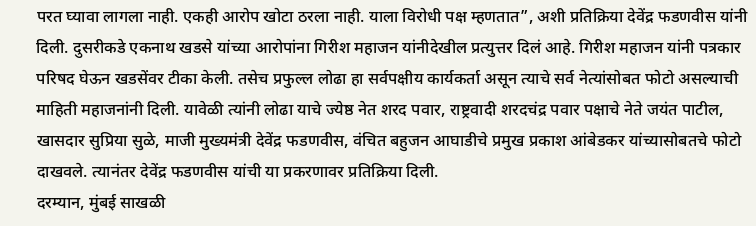परत घ्यावा लागला नाही. एकही आरोप खोटा ठरला नाही. याला विरोधी पक्ष म्हणतात”, अशी प्रतिक्रिया देवेंद्र फडणवीस यांनी दिली. दुसरीकडे एकनाथ खडसे यांच्या आरोपांना गिरीश महाजन यांनीदेखील प्रत्युत्तर दिलं आहे. गिरीश महाजन यांनी पत्रकार परिषद घेऊन खडसेंवर टीका केली. तसेच प्रफुल्ल लोढा हा सर्वपक्षीय कार्यकर्ता असून त्याचे सर्व नेत्यांसोबत फोटो असल्याची माहिती महाजनांनी दिली. यावेळी त्यांनी लोढा याचे ज्येष्ठ नेत शरद पवार, राष्ट्रवादी शरदचंद्र पवार पक्षाचे नेते जयंत पाटील, खासदार सुप्रिया सुळे, माजी मुख्यमंत्री देवेंद्र फडणवीस, वंचित बहुजन आघाडीचे प्रमुख प्रकाश आंबेडकर यांच्यासोबतचे फोटो दाखवले. त्यानंतर देवेंद्र फडणवीस यांची या प्रकरणावर प्रतिक्रिया दिली.
दरम्यान, मुंबई साखळी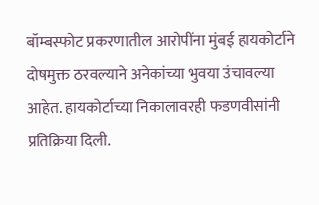बॉम्बस्फोट प्रकरणातील आरोपींना मुंबई हायकोर्टाने दोषमुक्त ठरवल्याने अनेकांच्या भुवया उंचावल्या आहेत. हायकोर्टाच्या निकालावरही फडणवीसांनी प्रतिक्रिया दिली.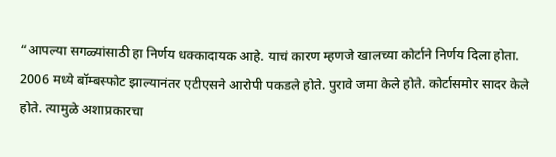“आपल्या सगळ्यांसाठी हा निर्णय धक्कादायक आहे. याचं कारण म्हणजे खालच्या कोर्टाने निर्णय दिला होता. 2006 मध्ये बॉम्बस्फोट झाल्यानंतर एटीएसने आरोपी पकडले होते. पुरावे जमा केले होते. कोर्टासमोर सादर केले होते. त्यामुळे अशाप्रकारचा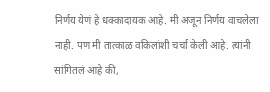निर्णय येणं हे धक्कादायक आहे. मी अजून निर्णय वाचलेला नाही. पण मी तात्काळ वकिलांशी चर्चा केली आहे. त्यांनी सांगितलं आहे की,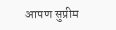आपण सुप्रीम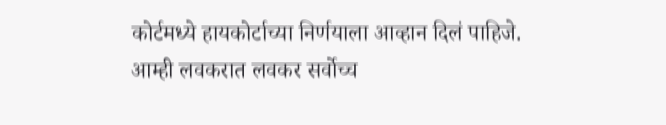कोर्टमध्ये हायकोर्टाच्या निर्णयाला आव्हान दिलं पाहिजे. आम्ही लवकरात लवकर सर्वोच्च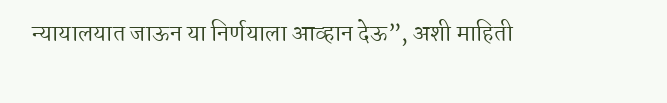न्यायालयात जाऊन या निर्णयाला आव्हान देऊ”, अशी माहिती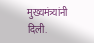मुख्यमंत्र्यांनी दिली.